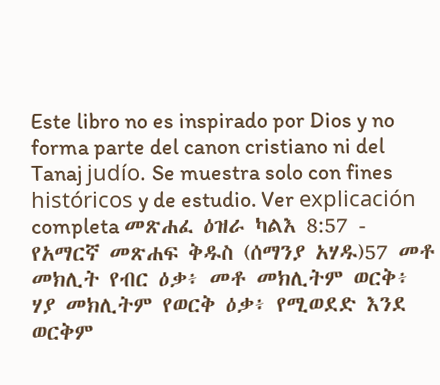Este libro no es inspirado por Dios y no forma parte del canon cristiano ni del Tanaj judío. Se muestra solo con fines históricos y de estudio. Ver explicación completa መጽሐፈ ዕዝራ ካልእ 8:57 - የአማርኛ መጽሐፍ ቅዱስ (ሰማንያ አሃዱ)57 መቶ መክሊት የብር ዕቃ፥ መቶ መክሊትም ወርቅ፥ ሃያ መክሊትም የወርቅ ዕቃ፥ የሚወደድ እንደ ወርቅም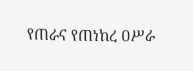የጠራና የጠነከረ ዐሥራ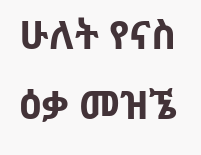ሁለት የናስ ዕቃ መዝኜ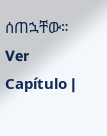ሰጠኋቸው። Ver Capítulo |